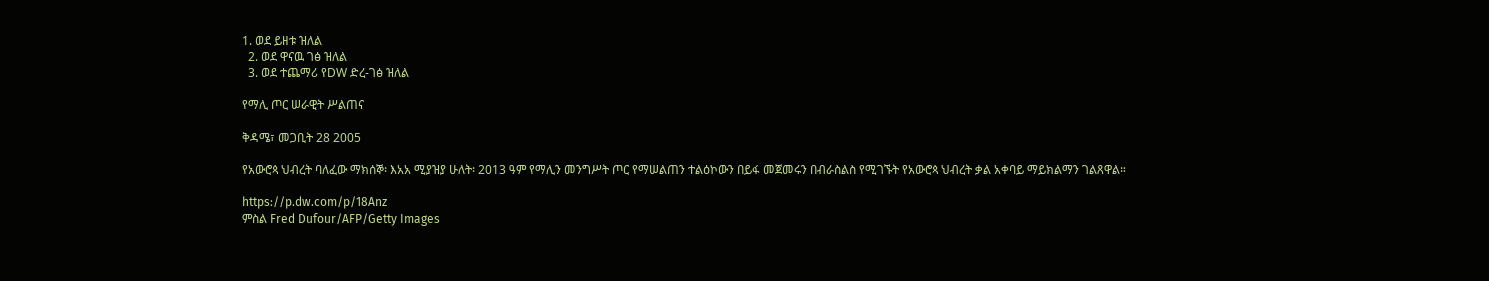1. ወደ ይዘቱ ዝለል
  2. ወደ ዋናዉ ገፅ ዝለል
  3. ወደ ተጨማሪ የDW ድረ-ገፅ ዝለል

የማሊ ጦር ሠራዊት ሥልጠና

ቅዳሜ፣ መጋቢት 28 2005

የአውሮጳ ህብረት ባለፈው ማክሰኞ፡ እአአ ሚያዝያ ሁለት፡ 2013 ዓም የማሊን መንግሥት ጦር የማሠልጠን ተልዕኮውን በይፋ መጀመሩን በብራስልስ የሚገኙት የአውሮጳ ህብረት ቃል አቀባይ ማይክልማን ገልጸዋል።

https://p.dw.com/p/18Anz
ምስል Fred Dufour/AFP/Getty Images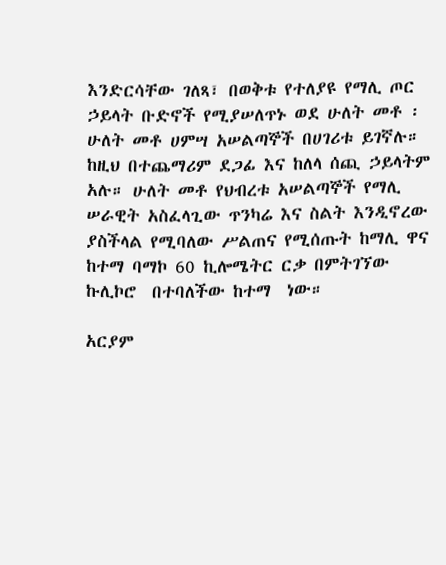እንድርሳቸው ገለጻ፣ በወቅቱ የተለያዩ የማሊ ጦር ኃይላት ቡድኖች የሚያሠለጥኑ ወደ ሁለት መቶ ፡ ሁለት መቶ ሀምሣ አሠልጣኞች በሀገሪቱ ይገኛሉ። ከዚህ በተጨማሪም ደጋፊ እና ከለላ ሰጪ ኃይላትም አሉ። ሁለት መቶ የህብረቱ አሠልጣኞች የማሊ ሠራዊት አስፈላጊው ጥንካሬ እና ስልት እንዲኖረው ያስችላል የሚባለው ሥልጠና የሚሰጡት ከማሊ ዋና ከተማ ባማኮ 60 ኪሎሜትር ርቃ በምትገኘው ኩሊኮሮ  በተባለችው ከተማ  ነው።

አርያም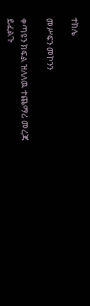ተክሌ

መሥፍን መኮንን

ቀጣዩን ክፍል ዝለለዉ ተጨማሪ መረጃ ይፈልጉ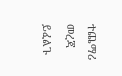ተጨማሪ መረጃ ይፈልጉ